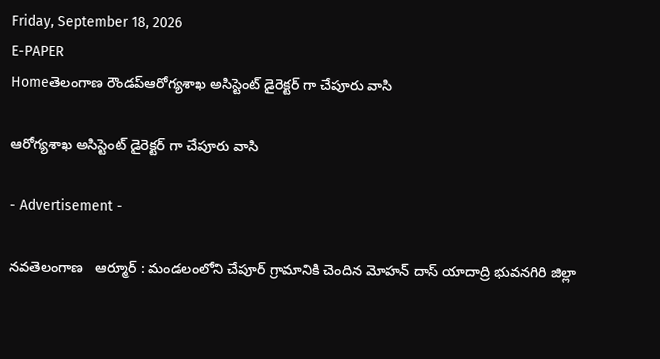Friday, September 18, 2026
E-PAPER
Homeతెలంగాణ రౌండప్ఆరోగ్యశాఖ అసిస్టెంట్ డైరెక్టర్ గా చేపూరు వాసి

ఆరోగ్యశాఖ అసిస్టెంట్ డైరెక్టర్ గా చేపూరు వాసి

- Advertisement -

నవతెలంగాణ   ఆర్మూర్ : మండలంలోని చేపూర్ గ్రామానికి చెందిన మోహన్ దాస్ యాదాద్రి భువనగిరి జిల్లా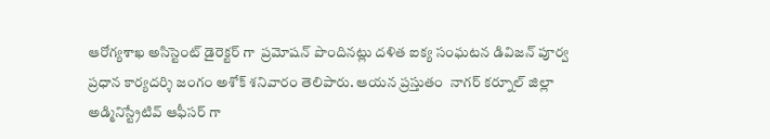ఆరోగ్యశాఖ అసిస్టెంట్ డైరెక్టర్ గా  ప్రమోషన్ పొందినట్లు దళిత ఐక్య సంఘటన డివిజన్ పూర్వ ప్రధాన కార్యదర్శి జంగం అశోక్ శనివారం తెలిపారు. ఆయన ప్రస్తుతం  నాగర్ కర్నూల్ జిల్లా అడ్మినిస్ట్రేటివ్ ఆఫీసర్ గా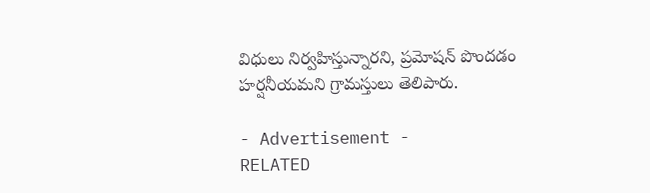విధులు నిర్వహిస్తున్నారని, ప్రమోషన్ పొందడం హర్షనీయమని గ్రామస్తులు తెలిపారు.

- Advertisement -
RELATED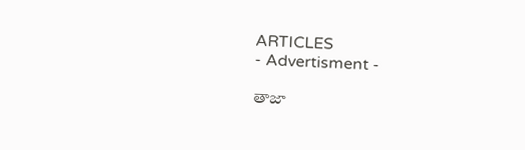ARTICLES
- Advertisment -

తాజా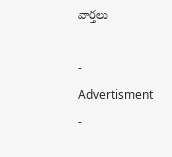వార్తలు

- Advertisment -